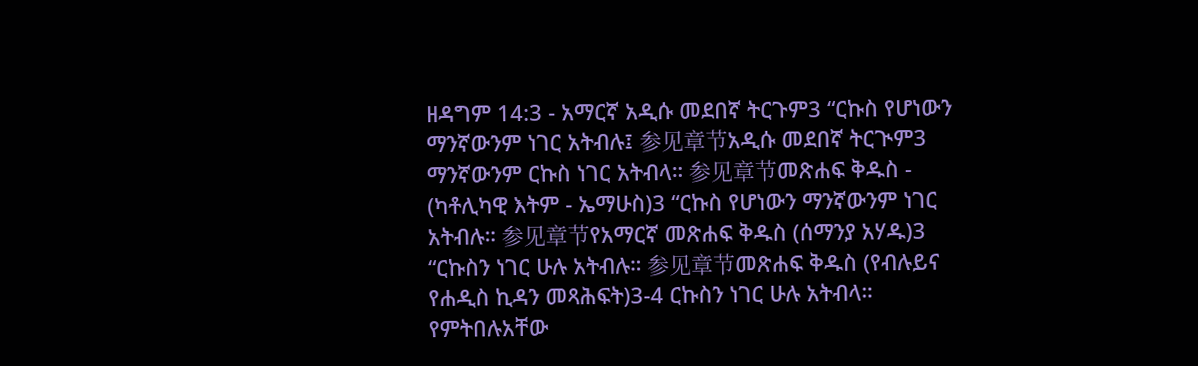ዘዳግም 14:3 - አማርኛ አዲሱ መደበኛ ትርጉም3 “ርኩስ የሆነውን ማንኛውንም ነገር አትብሉ፤ 参见章节አዲሱ መደበኛ ትርጒም3 ማንኛውንም ርኩስ ነገር አትብላ። 参见章节መጽሐፍ ቅዱስ - (ካቶሊካዊ እትም - ኤማሁስ)3 “ርኩስ የሆነውን ማንኛውንም ነገር አትብሉ። 参见章节የአማርኛ መጽሐፍ ቅዱስ (ሰማንያ አሃዱ)3 “ርኩስን ነገር ሁሉ አትብሉ። 参见章节መጽሐፍ ቅዱስ (የብሉይና የሐዲስ ኪዳን መጻሕፍት)3-4 ርኩስን ነገር ሁሉ አትብላ። የምትበሉአቸው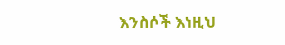እንስሶች እነዚህ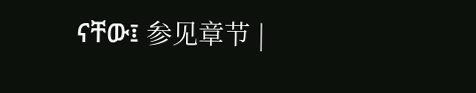ናቸው፤ 参见章节 |